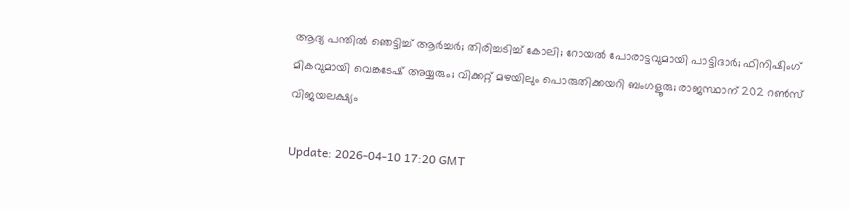ആദ്യ പന്തില്‍ ഞെട്ടിച്ച് ആര്‍ച്ചര്‍; തിരിച്ചടിച്ച് കോലി; റോയല്‍ പോരാട്ടവുമായി പാട്ടിദാര്‍; ഫിനിഷിംഗ് മികവുമായി വെങ്കടേഷ് അയ്യരും; വിക്കറ്റ് മഴയിലും പൊരുതിക്കയറി ബംഗളൂരു; രാജസ്ഥാന് 202 റണ്‍സ് വിജയലക്ഷ്യം

Update: 2026-04-10 17:20 GMT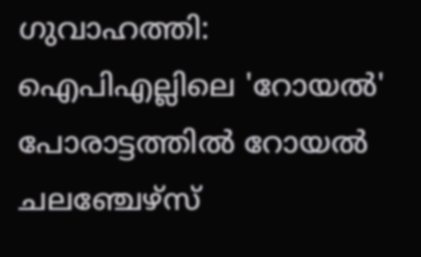ഗുവാഹത്തി: ഐപിഎല്ലിലെ 'റോയല്‍' പോരാട്ടത്തില്‍ റോയല്‍ ചലഞ്ചേഴ്‌സ്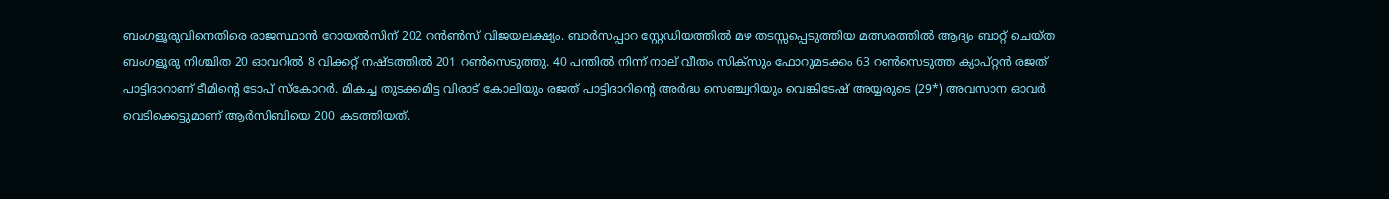ബംഗളൂരുവിനെതിരെ രാജസ്ഥാന്‍ റോയല്‍സിന് 202 റന്‍ണ്‍സ് വിജയലക്ഷ്യം. ബാര്‍സപ്പാറ സ്റ്റേഡിയത്തില്‍ മഴ തടസ്സപ്പെടുത്തിയ മത്സരത്തില്‍ ആദ്യം ബാറ്റ് ചെയ്ത ബംഗളൂരു നിശ്ചിത 20 ഓവറില്‍ 8 വിക്കറ്റ് നഷ്ടത്തില്‍ 201 റണ്‍സെടുത്തു. 40 പന്തില്‍ നിന്ന് നാല് വീതം സിക്സും ഫോറുമടക്കം 63 റണ്‍സെടുത്ത ക്യാപ്റ്റന്‍ രജത് പാട്ടിദാറാണ് ടീമിന്റെ ടോപ് സ്‌കോറര്‍. മികച്ച തുടക്കമിട്ട വിരാട് കോലിയും രജത് പാട്ടിദാറിന്റെ അര്‍ദ്ധ സെഞ്ച്വറിയും വെങ്കിടേഷ് അയ്യരുടെ (29*) അവസാന ഓവര്‍ വെടിക്കെട്ടുമാണ് ആര്‍സിബിയെ 200 കടത്തിയത്.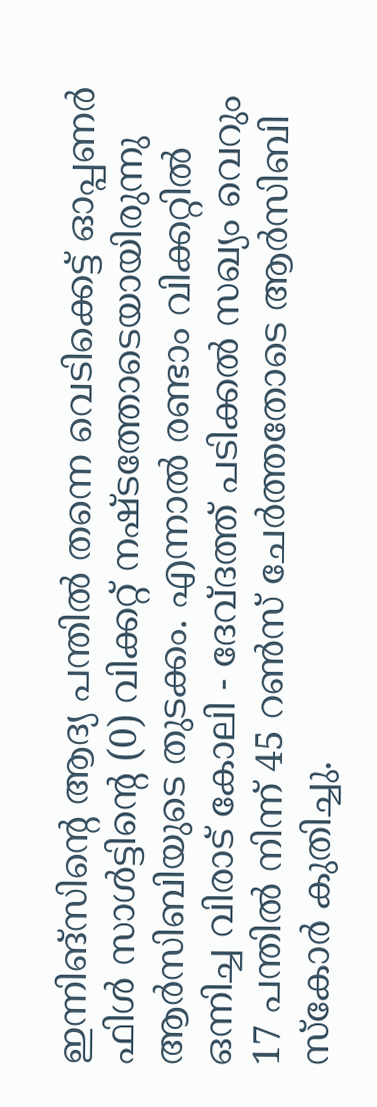ഇന്നിങ്സിന്റെ ആദ്യ പന്തില്‍ തന്നെ വെടിക്കെട്ട് ഓപ്പണര്‍ ഫിള്‍ സാള്‍ട്ടിന്റെ (0) വിക്കറ്റ് നഷ്ടത്തോടെയായിരുന്നു ആര്‍സിബിയുടെ തുടക്കം. എന്നാല്‍ രണ്ടാം വിക്കറ്റില്‍ ഒന്നിച്ച വിരാട് കോലി - ദേവ്ദത്ത് പടിക്കല്‍ സഖ്യം വെറും 17 പന്തില്‍ നിന്ന് 45 റണ്‍സ് ചേര്‍ത്തതോടെ ആര്‍സിബി സ്‌കോര്‍ കുതിച്ചു.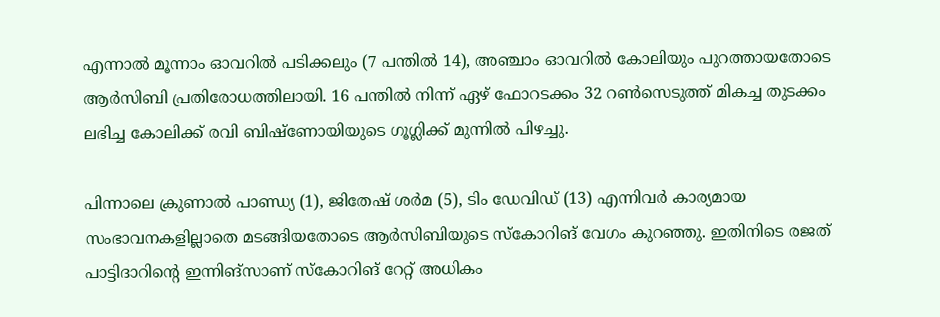എന്നാല്‍ മൂന്നാം ഓവറില്‍ പടിക്കലും (7 പന്തില്‍ 14), അഞ്ചാം ഓവറില്‍ കോലിയും പുറത്തായതോടെ ആര്‍സിബി പ്രതിരോധത്തിലായി. 16 പന്തില്‍ നിന്ന് ഏഴ് ഫോറടക്കം 32 റണ്‍സെടുത്ത് മികച്ച തുടക്കം ലഭിച്ച കോലിക്ക് രവി ബിഷ്ണോയിയുടെ ഗൂഗ്ലിക്ക് മുന്നില്‍ പിഴച്ചു.

പിന്നാലെ ക്രുണാല്‍ പാണ്ഡ്യ (1), ജിതേഷ് ശര്‍മ (5), ടിം ഡേവിഡ് (13) എന്നിവര്‍ കാര്യമായ സംഭാവനകളില്ലാതെ മടങ്ങിയതോടെ ആര്‍സിബിയുടെ സ്‌കോറിങ് വേഗം കുറഞ്ഞു. ഇതിനിടെ രജത് പാട്ടിദാറിന്റെ ഇന്നിങ്സാണ് സ്‌കോറിങ് റേറ്റ് അധികം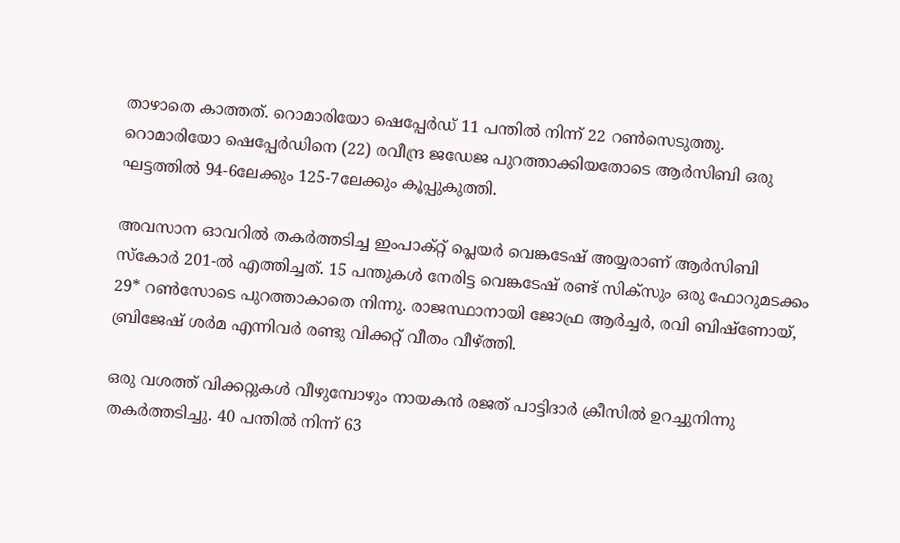താഴാതെ കാത്തത്. റൊമാരിയോ ഷെപ്പേര്‍ഡ് 11 പന്തില്‍ നിന്ന് 22 റണ്‍സെടുത്തു. റൊമാരിയോ ഷെപ്പേര്‍ഡിനെ (22) രവീന്ദ്ര ജഡേജ പുറത്താക്കിയതോടെ ആര്‍സിബി ഒരു ഘട്ടത്തില്‍ 94-6ലേക്കും 125-7ലേക്കും കൂപ്പുകുത്തി.

അവസാന ഓവറില്‍ തകര്‍ത്തടിച്ച ഇംപാക്റ്റ് പ്ലെയര്‍ വെങ്കടേഷ് അയ്യരാണ് ആര്‍സിബി സ്‌കോര്‍ 201-ല്‍ എത്തിച്ചത്. 15 പന്തുകള്‍ നേരിട്ട വെങ്കടേഷ് രണ്ട് സിക്സും ഒരു ഫോറുമടക്കം 29* റണ്‍സോടെ പുറത്താകാതെ നിന്നു. രാജസ്ഥാനായി ജോഫ്ര ആര്‍ച്ചര്‍, രവി ബിഷ്ണോയ്, ബ്രിജേഷ് ശര്‍മ എന്നിവര്‍ രണ്ടു വിക്കറ്റ് വീതം വീഴ്ത്തി.

ഒരു വശത്ത് വിക്കറ്റുകള്‍ വീഴുമ്പോഴും നായകന്‍ രജത് പാട്ടിദാര്‍ ക്രീസില്‍ ഉറച്ചുനിന്നു തകര്‍ത്തടിച്ചു. 40 പന്തില്‍ നിന്ന് 63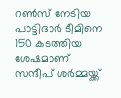റണ്‍സ് നേടിയ പാട്ടിദാര്‍ ടീമിനെ 150 കടത്തിയ ശേഷമാണ് സന്ദീപ് ശര്‍മ്മയ്ക്ക്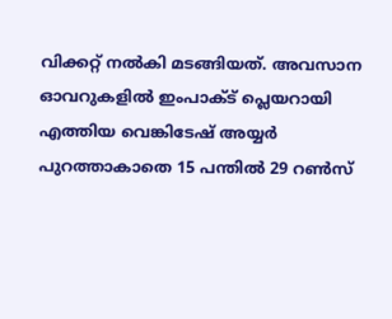വിക്കറ്റ് നല്‍കി മടങ്ങിയത്. അവസാന ഓവറുകളില്‍ ഇംപാക്ട് പ്ലെയറായി എത്തിയ വെങ്കിടേഷ് അയ്യര്‍ പുറത്താകാതെ 15 പന്തില്‍ 29 റണ്‍സ്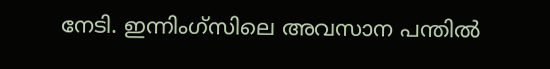നേടി. ഇന്നിംഗ്‌സിലെ അവസാന പന്തില്‍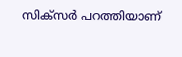സിക്‌സര്‍ പറത്തിയാണ്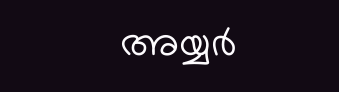അയ്യര്‍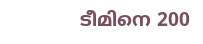ടീമിനെ 200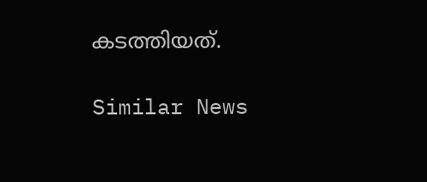കടത്തിയത്.

Similar News